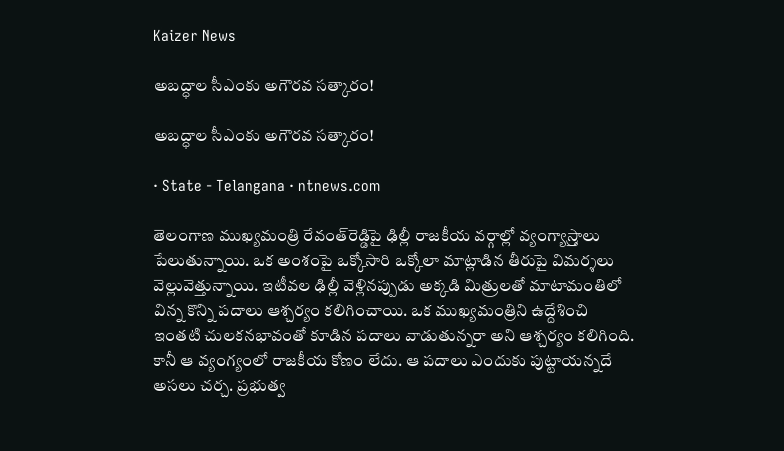Kaizer News

అబద్ధాల సీఎంకు అగౌరవ సత్కారం!

అబద్ధాల సీఎంకు అగౌరవ సత్కారం!

· State - Telangana · ntnews.com

తెలంగాణ ముఖ్యమంత్రి రేవంత్‌రెడ్డిపై ఢిల్లీ రాజకీయ వర్గాల్లో వ్యంగ్యాస్ర్తాలు పేలుతున్నాయి. ఒక అంశంపై ఒక్కోసారి ఒక్కోలా మాట్లాడిన తీరుపై విమర్శలు వెల్లువెత్తున్నాయి. ఇటీవల ఢిల్లీ వెళ్లినప్పుడు అక్కడి మిత్రులతో మాటామంతిలో విన్న కొన్ని పదాలు ఆశ్చర్యం కలిగించాయి. ఒక ముఖ్యమంత్రిని ఉద్దేశించి ఇంతటి చులకనభావంతో కూడిన పదాలు వాడుతున్నరా అని ఆశ్చర్యం కలిగింది. కానీ ఆ వ్యంగ్యంలో రాజకీయ కోణం లేదు. ఆ పదాలు ఎందుకు పుట్టాయన్నదే అసలు చర్చ. ప్రభుత్వ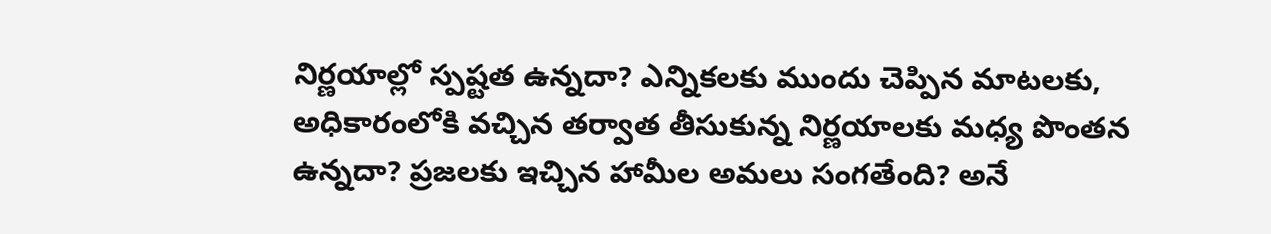నిర్ణయాల్లో స్పష్టత ఉన్నదా? ఎన్నికలకు ముందు చెప్పిన మాటలకు, అధికారంలోకి వచ్చిన తర్వాత తీసుకున్న నిర్ణయాలకు మధ్య పొంతన ఉన్నదా? ప్రజలకు ఇచ్చిన హామీల అమలు సంగతేంది? అనే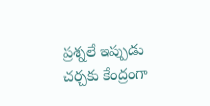ప్రశ్నలే ఇప్పుడు చర్చకు కేంద్రంగా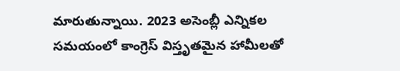మారుతున్నాయి. 2023 అసెంబ్లీ ఎన్నికల సమయంలో కాంగ్రెస్‌ విస్తృతమైన హామీలతో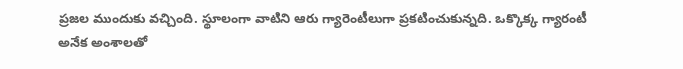ప్రజల ముందుకు వచ్చింది. స్థూలంగా వాటిని ఆరు గ్యారెంటీలుగా ప్రకటించుకున్నది. ఒక్కొక్క గ్యారంటీ అనేక అంశాలతో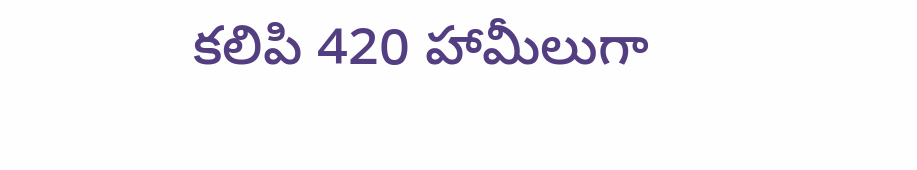కలిపి 420 హామీలుగా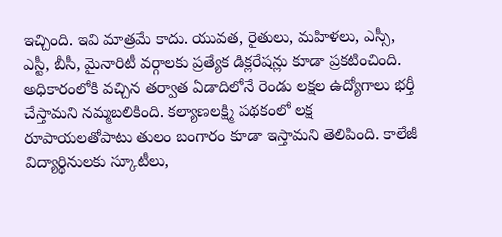ఇచ్చింది. ఇవి మాత్రమే కాదు. యువత, రైతులు, మహిళలు, ఎస్సీ, ఎస్టీ, బీసీ, మైనారిటీ వర్గాలకు ప్రత్యేక డిక్లరేషన్లు కూడా ప్రకటించింది. అధికారంలోకి వచ్చిన తర్వాత ఏడాదిలోనే రెండు లక్షల ఉద్యోగాలు భర్తీ చేస్తామని నమ్మబలికింది. కల్యాణలక్ష్మి పథకంలో లక్ష రూపాయలతోపాటు తులం బంగారం కూడా ఇస్తామని తెలిపింది. కాలేజీ విద్యార్థినులకు స్కూటీలు,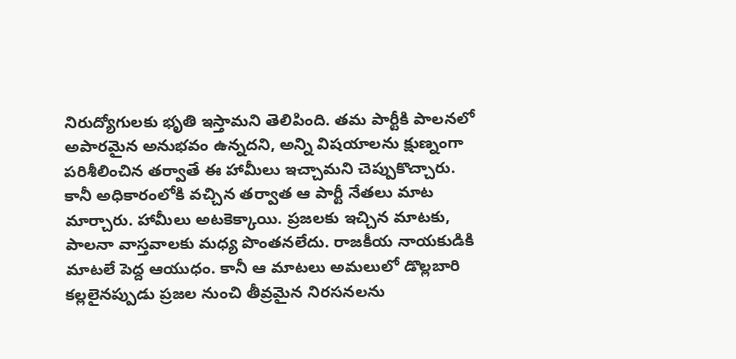నిరుద్యోగులకు భృతి ఇస్తామని తెలిపింది. తమ పార్టీకి పాలనలో అపారమైన అనుభవం ఉన్నదని, అన్ని విషయాలను క్షుణ్నంగా పరిశీలించిన తర్వాతే ఈ హామీలు ఇచ్చామని చెప్పుకొచ్చారు. కానీ అధికారంలోకి వచ్చిన తర్వాత ఆ పార్టీ నేతలు మాట మార్చారు. హామీలు అటకెక్కాయి. ప్రజలకు ఇచ్చిన మాటకు, పాలనా వాస్తవాలకు మధ్య పొంతనలేదు. రాజకీయ నాయకుడికి మాటలే పెద్ద ఆయుధం. కానీ ఆ మాటలు అమలులో డొల్లబారి కల్లలైనప్పుడు ప్రజల నుంచి తీవ్రమైన నిరసనలను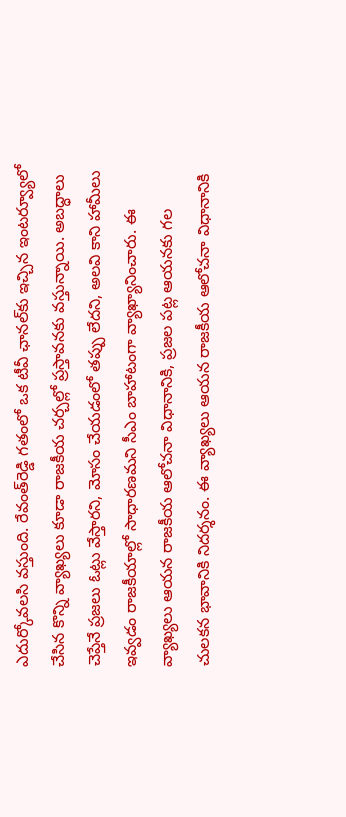ఎదుర్కోవలసి వస్తుంది. రేవంత్‌రెడ్డి గతంలో ఒక టీవీ ఛానల్‌కు ఇచ్చిన ఇంటర్వ్యూలో చేసిన కొన్ని వ్యాఖ్యలు కూడా రాజకీయ చర్చల్లో ప్రస్తావనకు వస్తున్నాయి. అబద్ధాలు చెప్తేనే ప్రజలు ఓట్లు వేస్తారని, మోసం చేయడంలో తప్పు లేదని, అలవి కాని హామీలు ఇవ్వడం రాజకీయాల్లో సాధారణమని సీఎం బాహాటంగా వ్యాఖ్యానించారు. ఈ వ్యాఖ్యలు ఆయన రాజకీయ ఆలోచనా విధానానికి, ప్రజల పట్ల ఆయనకు గల చులకన భావానికి నిదర్శనం. ఈ వ్యాఖ్యలు ఆయన రాజకీయ ఆలోచనా విధానానికి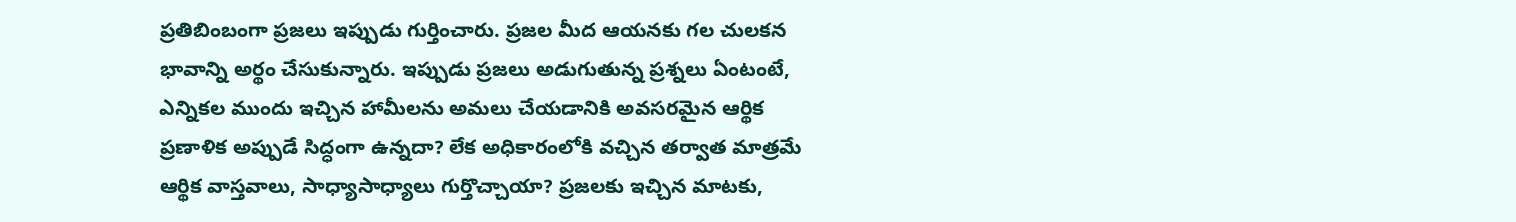ప్రతిబింబంగా ప్రజలు ఇప్పుడు గుర్తించారు. ప్రజల మీద ఆయనకు గల చులకన భావాన్ని అర్థం చేసుకున్నారు. ఇప్పుడు ప్రజలు అడుగుతున్న ప్రశ్నలు ఏంటంటే, ఎన్నికల ముందు ఇచ్చిన హామీలను అమలు చేయడానికి అవసరమైన ఆర్థిక ప్రణాళిక అప్పుడే సిద్ధంగా ఉన్నదా? లేక అధికారంలోకి వచ్చిన తర్వాత మాత్రమే ఆర్థిక వాస్తవాలు, సాధ్యాసాధ్యాలు గుర్తొచ్చాయా? ప్రజలకు ఇచ్చిన మాటకు,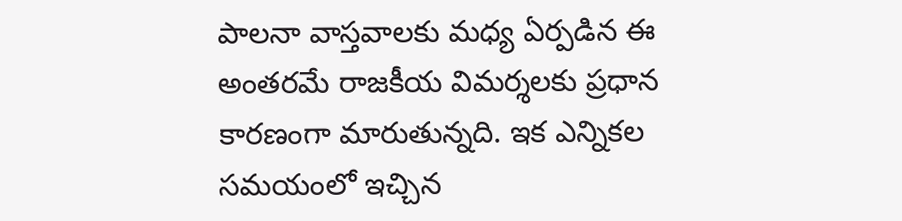పాలనా వాస్తవాలకు మధ్య ఏర్పడిన ఈ అంతరమే రాజకీయ విమర్శలకు ప్రధాన కారణంగా మారుతున్నది. ఇక ఎన్నికల సమయంలో ఇచ్చిన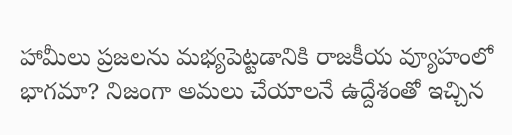హామీలు ప్రజలను మభ్యపెట్టడానికి రాజకీయ వ్యూహంలో భాగమా? నిజంగా అమలు చేయాలనే ఉద్దేశంతో ఇచ్చిన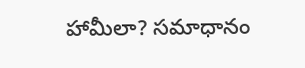హామీలా? సమాధానం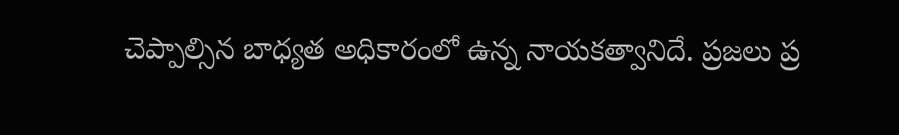చెప్పాల్సిన బాధ్యత అధికారంలో ఉన్న నాయకత్వానిదే. ప్రజలు ప్ర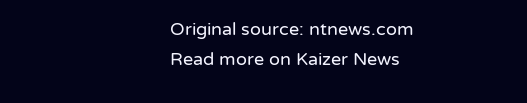Original source: ntnews.com
Read more on Kaizer News